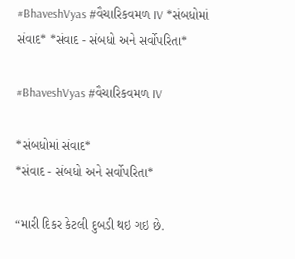#BhaveshVyas #વૈચારિકવમળ IV *સંબધોમાં સંવાદ* *સંવાદ - સંબધો અને સર્વોપરિતા*

#BhaveshVyas #વૈચારિકવમળ IV

*સંબધોમાં સંવાદ*
*સંવાદ - સંબધો અને સર્વોપરિતા*

“મારી દિકર કેટલી દુબડી થઇ ગઇ છે.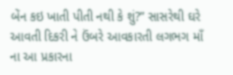બેંન કઇ ખાતી પીતી નથી કે શું?” સાસરેથી ઘરે આવતી દિકરી ને ઉંબરે આવકારતી લગભગ માઁ ના આ પ્રકારના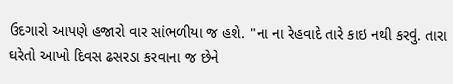ઉદગારો આપણે હજારો વાર સાંભળીયા જ હશે. "ના ના રેહવાદે તારે કાઇ નથી કરવું. તારા ઘરેતો આખો દિવસ ઢસરડા કરવાના જ છેને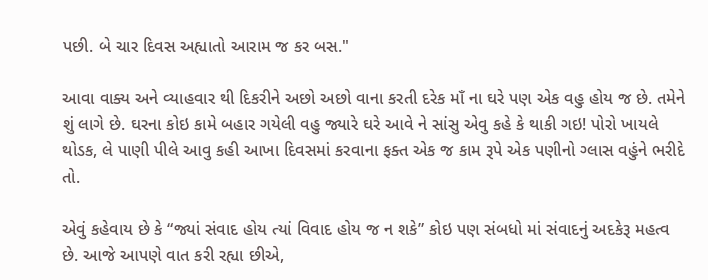પછી. બે ચાર દિવસ અહ્યાતો આરામ જ કર બસ."

આવા વાક્ય અને વ્યાહવાર થી દિકરીને અછો અછો વાના કરતી દરેક માઁ ના ઘરે પણ એક વહુ હોય જ છે. તમેને શું લાગે છે. ઘરના કોઇ કામે બહાર ગયેલી વહુ જ્યારે ઘરે આવે ને સાંસુ એવુ કહે કે થાકી ગઇ! પોરો ખાયલે થોડક, લે પાણી પીલે આવુ કહી આખા દિવસમાં કરવાના ફક્ત એક જ કામ રૂપે એક પણીનો ગ્લાસ વહુંને ભરીદે તો.

એવું કહેવાય છે કે “જ્યાં સંવાદ હોય ત્યાં વિવાદ હોય જ ન શકે” કોઇ પણ સંબધો માં સંવાદનું અદકેરૂ મહત્વ છે. આજે આપણે વાત કરી રહ્યા છીએ,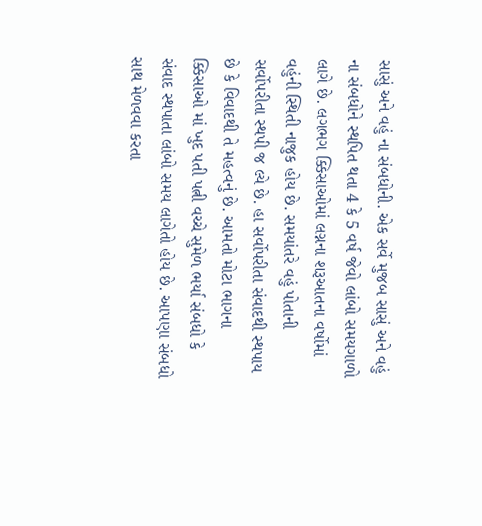સાસું અને વહું ના સંબધોની. એક સર્વે મુજબ સાસું અને વહું ના સંબધોને સ્થપિત થતા 4 કે 5 વર્ષ જેવો લાંબો સમયગાળો લાગે છે. લગભગ ક્કિસાઓમાં લગ્નના શરૂઆતના વર્ષોમાં વહુંની સ્થિતી નાજુક હોય છે. સમયાંતરે વહું પોતાની સર્વોપરીતા સ્થપી જ લ્યે છે. હા સર્વોપરીતા સંવાદથી સ્થપાય છે કે વિવાદથી તે મહત્વનું છે. આમતો મોટા ભાગના ક્કિસાઓ માં ખુદ પતી પત્ની વચ્ચે સુમેળ ભર્યા સંબધો કે સંવાદ સ્થપાતા લાંબો સમય લાગેતો હોય છે. આપણા સંબધો સાથ મેળવવા કરતા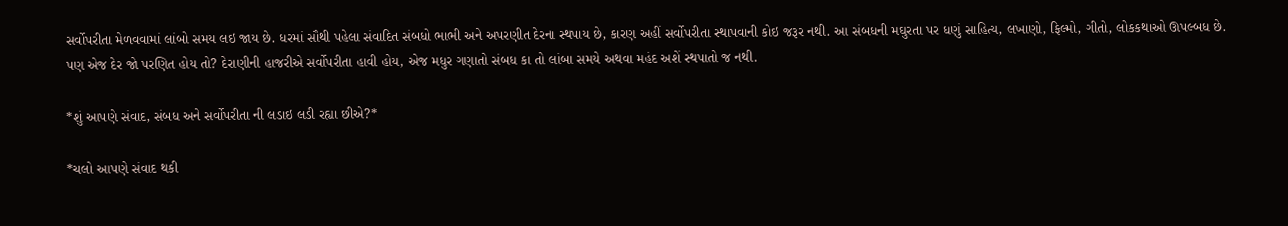સર્વોપરીતા મેળવવામાં લાંબો સમય લઇ જાય છે. ધરમાં સૌથી પહેલા સંવાદિત સંબધો ભાભી અને અપરણીત દેરના સ્થપાય છે, કારણ અહીં સર્વોપરીતા સ્થાપવાની કોઇ જરૂર નથી. આ સંબધની મઘુરતા પર ધણું સાહિત્ય, લખાણો, ફિલ્મો, ગીતો, લોકકથાઓ ઊપલ્બધ છે. પણ એજ દેર જો પરણિત હોય તો? દેરાણીની હાજરીએ સર્વોપરીતા હાવી હોય, એજ મધુર ગણાતો સંબધ કા તો લાંબા સમયે અથવા મહંદ અશેં સ્થપાતો જ નથી.

*શું આપણે સંવાદ, સંબધ અને સર્વોપરીતા ની લડાઇ લડી રહ્યા છીએ?*

*ચલો આપણે સંવાદ થકી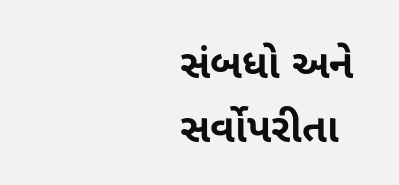સંબધો અને સર્વોપરીતા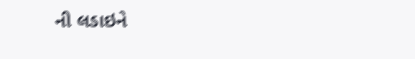ની લડાઇને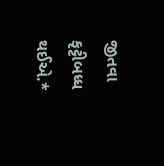જીતવા કૃટ્ટીબધ્ધ થઈએ.*